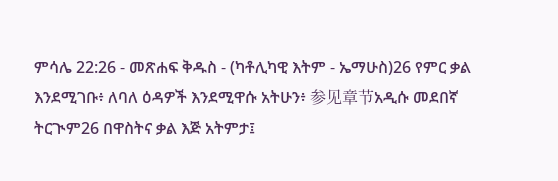ምሳሌ 22:26 - መጽሐፍ ቅዱስ - (ካቶሊካዊ እትም - ኤማሁስ)26 የምር ቃል እንደሚገቡ፥ ለባለ ዕዳዎች እንደሚዋሱ አትሁን፥ 参见章节አዲሱ መደበኛ ትርጒም26 በዋስትና ቃል እጅ አትምታ፤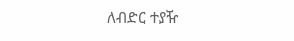ለብድር ተያዥ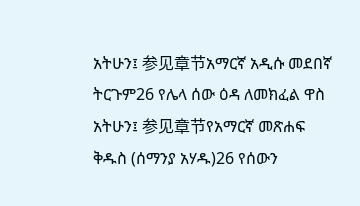አትሁን፤ 参见章节አማርኛ አዲሱ መደበኛ ትርጉም26 የሌላ ሰው ዕዳ ለመክፈል ዋስ አትሁን፤ 参见章节የአማርኛ መጽሐፍ ቅዱስ (ሰማንያ አሃዱ)26 የሰውን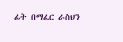ፊት በማፈር ራስህን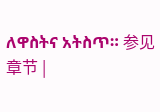ለዋስትና አትስጥ። 参见章节 |